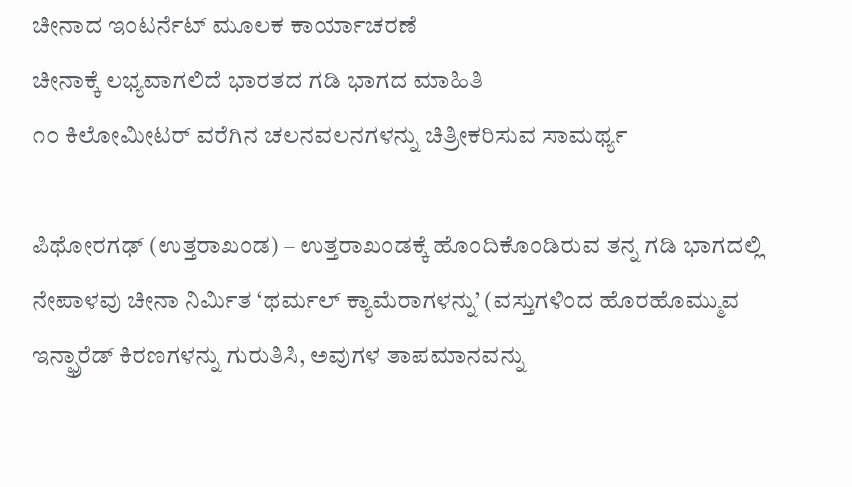ಚೀನಾದ ಇಂಟರ್ನೆಟ್ ಮೂಲಕ ಕಾರ್ಯಾಚರಣೆ
ಚೀನಾಕ್ಕೆ ಲಭ್ಯವಾಗಲಿದೆ ಭಾರತದ ಗಡಿ ಭಾಗದ ಮಾಹಿತಿ
೧೦ ಕಿಲೋಮೀಟರ್ ವರೆಗಿನ ಚಲನವಲನಗಳನ್ನು ಚಿತ್ರೀಕರಿಸುವ ಸಾಮರ್ಥ್ಯ

ಪಿಥೋರಗಢ್ (ಉತ್ತರಾಖಂಡ) – ಉತ್ತರಾಖಂಡಕ್ಕೆ ಹೊಂದಿಕೊಂಡಿರುವ ತನ್ನ ಗಡಿ ಭಾಗದಲ್ಲಿ ನೇಪಾಳವು ಚೀನಾ ನಿರ್ಮಿತ ‘ಥರ್ಮಲ್ ಕ್ಯಾಮೆರಾಗಳನ್ನು’ (ವಸ್ತುಗಳಿಂದ ಹೊರಹೊಮ್ಮುವ ಇನ್ಫ್ರಾರೆಡ್ ಕಿರಣಗಳನ್ನು ಗುರುತಿಸಿ, ಅವುಗಳ ತಾಪಮಾನವನ್ನು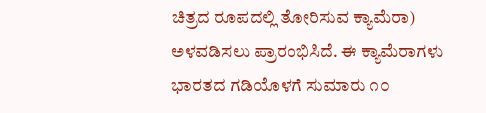ಚಿತ್ರದ ರೂಪದಲ್ಲಿ ತೋರಿಸುವ ಕ್ಯಾಮೆರಾ) ಅಳವಡಿಸಲು ಪ್ರಾರಂಭಿಸಿದೆ. ಈ ಕ್ಯಾಮೆರಾಗಳು ಭಾರತದ ಗಡಿಯೊಳಗೆ ಸುಮಾರು ೧೦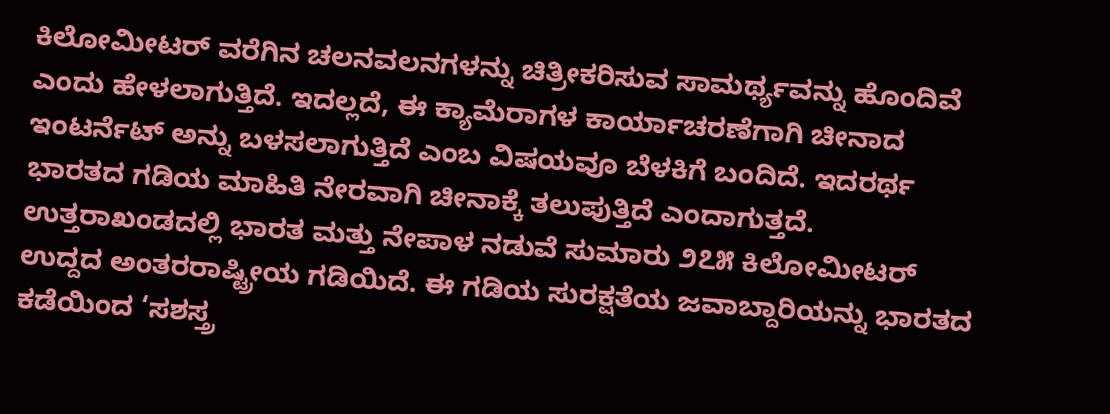ಕಿಲೋಮೀಟರ್ ವರೆಗಿನ ಚಲನವಲನಗಳನ್ನು ಚಿತ್ರೀಕರಿಸುವ ಸಾಮರ್ಥ್ಯವನ್ನು ಹೊಂದಿವೆ ಎಂದು ಹೇಳಲಾಗುತ್ತಿದೆ. ಇದಲ್ಲದೆ, ಈ ಕ್ಯಾಮೆರಾಗಳ ಕಾರ್ಯಾಚರಣೆಗಾಗಿ ಚೀನಾದ ಇಂಟರ್ನೆಟ್ ಅನ್ನು ಬಳಸಲಾಗುತ್ತಿದೆ ಎಂಬ ವಿಷಯವೂ ಬೆಳಕಿಗೆ ಬಂದಿದೆ. ಇದರರ್ಥ ಭಾರತದ ಗಡಿಯ ಮಾಹಿತಿ ನೇರವಾಗಿ ಚೀನಾಕ್ಕೆ ತಲುಪುತ್ತಿದೆ ಎಂದಾಗುತ್ತದೆ. ಉತ್ತರಾಖಂಡದಲ್ಲಿ ಭಾರತ ಮತ್ತು ನೇಪಾಳ ನಡುವೆ ಸುಮಾರು ೨೭೫ ಕಿಲೋಮೀಟರ್ ಉದ್ದದ ಅಂತರರಾಷ್ಟ್ರೀಯ ಗಡಿಯಿದೆ. ಈ ಗಡಿಯ ಸುರಕ್ಷತೆಯ ಜವಾಬ್ದಾರಿಯನ್ನು ಭಾರತದ ಕಡೆಯಿಂದ ‘ಸಶಸ್ತ್ರ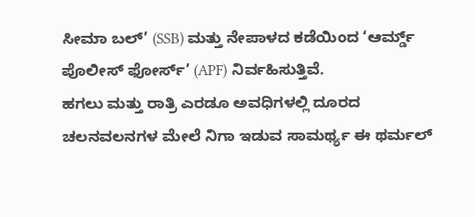ಸೀಮಾ ಬಲ್’ (SSB) ಮತ್ತು ನೇಪಾಳದ ಕಡೆಯಿಂದ ‘ಆರ್ಮ್ಡ್ ಪೊಲೀಸ್ ಫೋರ್ಸ್’ (APF) ನಿರ್ವಹಿಸುತ್ತಿವೆ.
ಹಗಲು ಮತ್ತು ರಾತ್ರಿ ಎರಡೂ ಅವಧಿಗಳಲ್ಲಿ ದೂರದ ಚಲನವಲನಗಳ ಮೇಲೆ ನಿಗಾ ಇಡುವ ಸಾಮರ್ಥ್ಯ ಈ ಥರ್ಮಲ್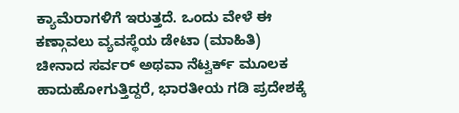ಕ್ಯಾಮೆರಾಗಳಿಗೆ ಇರುತ್ತದೆ. ಒಂದು ವೇಳೆ ಈ ಕಣ್ಗಾವಲು ವ್ಯವಸ್ಥೆಯ ಡೇಟಾ (ಮಾಹಿತಿ) ಚೀನಾದ ಸರ್ವರ್ ಅಥವಾ ನೆಟ್ವರ್ಕ್ ಮೂಲಕ ಹಾದುಹೋಗುತ್ತಿದ್ದರೆ, ಭಾರತೀಯ ಗಡಿ ಪ್ರದೇಶಕ್ಕೆ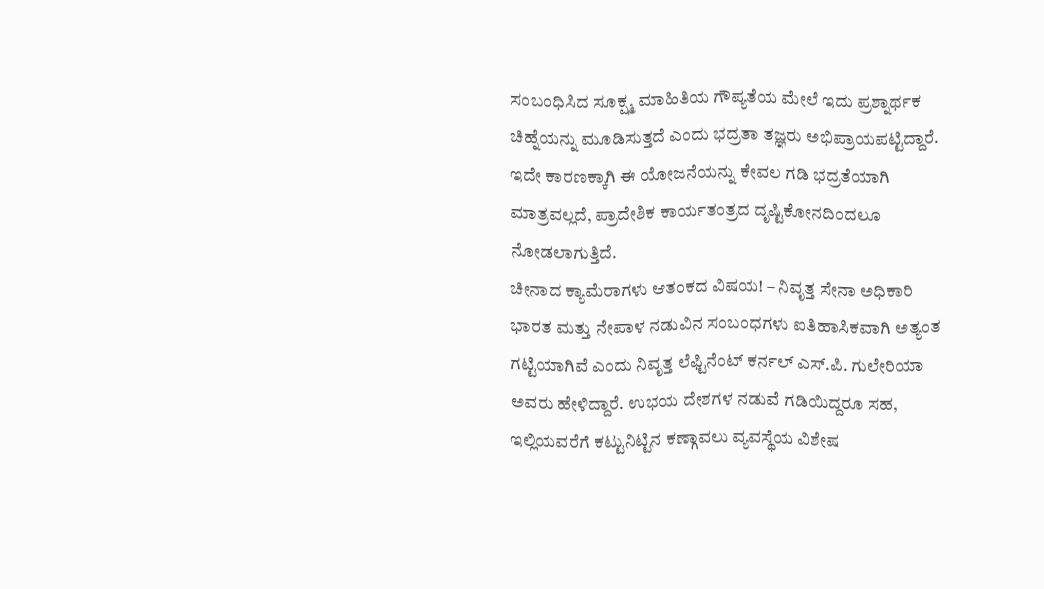ಸಂಬಂಧಿಸಿದ ಸೂಕ್ಷ್ಮ ಮಾಹಿತಿಯ ಗೌಪ್ಯತೆಯ ಮೇಲೆ ಇದು ಪ್ರಶ್ನಾರ್ಥಕ ಚಿಹ್ನೆಯನ್ನು ಮೂಡಿಸುತ್ತದೆ ಎಂದು ಭದ್ರತಾ ತಜ್ಞರು ಅಭಿಪ್ರಾಯಪಟ್ಟಿದ್ದಾರೆ. ಇದೇ ಕಾರಣಕ್ಕಾಗಿ ಈ ಯೋಜನೆಯನ್ನು ಕೇವಲ ಗಡಿ ಭದ್ರತೆಯಾಗಿ ಮಾತ್ರವಲ್ಲದೆ, ಪ್ರಾದೇಶಿಕ ಕಾರ್ಯತಂತ್ರದ ದೃಷ್ಟಿಕೋನದಿಂದಲೂ ನೋಡಲಾಗುತ್ತಿದೆ.
ಚೀನಾದ ಕ್ಯಾಮೆರಾಗಳು ಆತಂಕದ ವಿಷಯ! – ನಿವೃತ್ತ ಸೇನಾ ಅಧಿಕಾರಿ
ಭಾರತ ಮತ್ತು ನೇಪಾಳ ನಡುವಿನ ಸಂಬಂಧಗಳು ಐತಿಹಾಸಿಕವಾಗಿ ಅತ್ಯಂತ ಗಟ್ಟಿಯಾಗಿವೆ ಎಂದು ನಿವೃತ್ತ ಲೆಫ್ಟಿನೆಂಟ್ ಕರ್ನಲ್ ಎಸ್.ಪಿ. ಗುಲೇರಿಯಾ ಅವರು ಹೇಳಿದ್ದಾರೆ. ಉಭಯ ದೇಶಗಳ ನಡುವೆ ಗಡಿಯಿದ್ದರೂ ಸಹ, ಇಲ್ಲಿಯವರೆಗೆ ಕಟ್ಟುನಿಟ್ಟಿನ ಕಣ್ಗಾವಲು ವ್ಯವಸ್ಥೆಯ ವಿಶೇಷ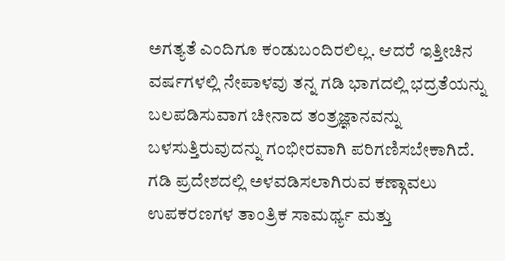ಅಗತ್ಯತೆ ಎಂದಿಗೂ ಕಂಡುಬಂದಿರಲಿಲ್ಲ. ಆದರೆ ಇತ್ತೀಚಿನ ವರ್ಷಗಳಲ್ಲಿ ನೇಪಾಳವು ತನ್ನ ಗಡಿ ಭಾಗದಲ್ಲಿ ಭದ್ರತೆಯನ್ನು ಬಲಪಡಿಸುವಾಗ ಚೀನಾದ ತಂತ್ರಜ್ಞಾನವನ್ನು ಬಳಸುತ್ತಿರುವುದನ್ನು ಗಂಭೀರವಾಗಿ ಪರಿಗಣಿಸಬೇಕಾಗಿದೆ. ಗಡಿ ಪ್ರದೇಶದಲ್ಲಿ ಅಳವಡಿಸಲಾಗಿರುವ ಕಣ್ಗಾವಲು ಉಪಕರಣಗಳ ತಾಂತ್ರಿಕ ಸಾಮರ್ಥ್ಯ ಮತ್ತು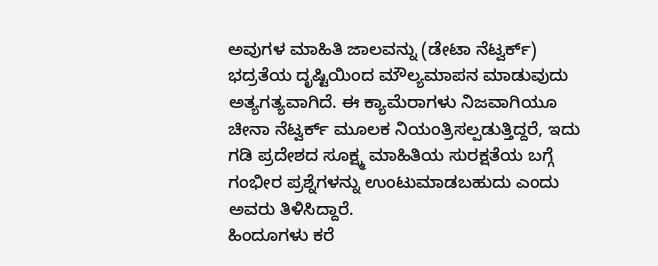ಅವುಗಳ ಮಾಹಿತಿ ಜಾಲವನ್ನು (ಡೇಟಾ ನೆಟ್ವರ್ಕ್) ಭದ್ರತೆಯ ದೃಷ್ಟಿಯಿಂದ ಮೌಲ್ಯಮಾಪನ ಮಾಡುವುದು ಅತ್ಯಗತ್ಯವಾಗಿದೆ. ಈ ಕ್ಯಾಮೆರಾಗಳು ನಿಜವಾಗಿಯೂ ಚೀನಾ ನೆಟ್ವರ್ಕ್ ಮೂಲಕ ನಿಯಂತ್ರಿಸಲ್ಪಡುತ್ತಿದ್ದರೆ, ಇದು ಗಡಿ ಪ್ರದೇಶದ ಸೂಕ್ಷ್ಮ ಮಾಹಿತಿಯ ಸುರಕ್ಷತೆಯ ಬಗ್ಗೆ ಗಂಭೀರ ಪ್ರಶ್ನೆಗಳನ್ನು ಉಂಟುಮಾಡಬಹುದು ಎಂದು ಅವರು ತಿಳಿಸಿದ್ದಾರೆ.
ಹಿಂದೂಗಳು ಕರೆ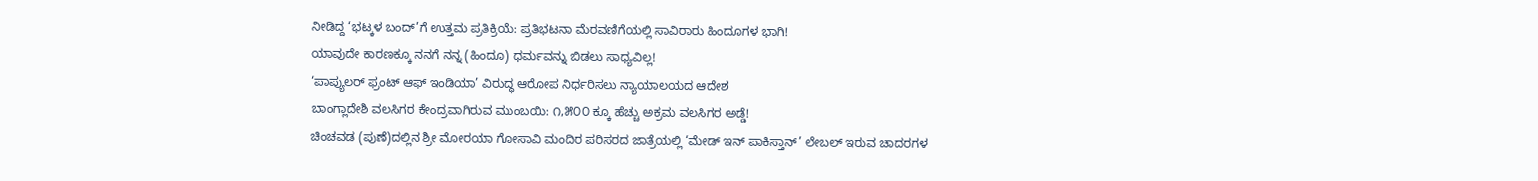ನೀಡಿದ್ದ ‘ಭಟ್ಕಳ ಬಂದ್’ಗೆ ಉತ್ತಮ ಪ್ರತಿಕ್ರಿಯೆ: ಪ್ರತಿಭಟನಾ ಮೆರವಣಿಗೆಯಲ್ಲಿ ಸಾವಿರಾರು ಹಿಂದೂಗಳ ಭಾಗಿ!
ಯಾವುದೇ ಕಾರಣಕ್ಕೂ ನನಗೆ ನನ್ನ (ಹಿಂದೂ) ಧರ್ಮವನ್ನು ಬಿಡಲು ಸಾಧ್ಯವಿಲ್ಲ!
‘ಪಾಪ್ಯುಲರ್ ಫ್ರಂಟ್ ಆಫ್ ಇಂಡಿಯಾ’ ವಿರುದ್ಧ ಆರೋಪ ನಿರ್ಧರಿಸಲು ನ್ಯಾಯಾಲಯದ ಆದೇಶ
ಬಾಂಗ್ಲಾದೇಶಿ ವಲಸಿಗರ ಕೇಂದ್ರವಾಗಿರುವ ಮುಂಬಯಿ: ೧,೫೦೦ ಕ್ಕೂ ಹೆಚ್ಚು ಅಕ್ರಮ ವಲಸಿಗರ ಅಡ್ಡೆ!
ಚಿಂಚವಡ (ಪುಣೆ)ದಲ್ಲಿನ ಶ್ರೀ ಮೋರಯಾ ಗೋಸಾವಿ ಮಂದಿರ ಪರಿಸರದ ಜಾತ್ರೆಯಲ್ಲಿ ‘ಮೇಡ್ ಇನ್ ಪಾಕಿಸ್ತಾನ್’ ಲೇಬಲ್ ಇರುವ ಚಾದರಗಳ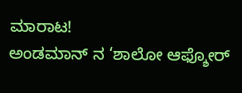ಮಾರಾಟ!
ಅಂಡಮಾನ್ ನ ‘ಶಾಲೋ ಆಫ್ಶೋರ್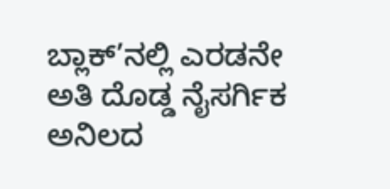ಬ್ಲಾಕ್’ನಲ್ಲಿ ಎರಡನೇ ಅತಿ ದೊಡ್ಡ ನೈಸರ್ಗಿಕ ಅನಿಲದ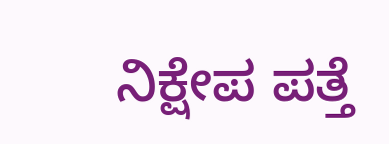ನಿಕ್ಷೇಪ ಪತ್ತೆ